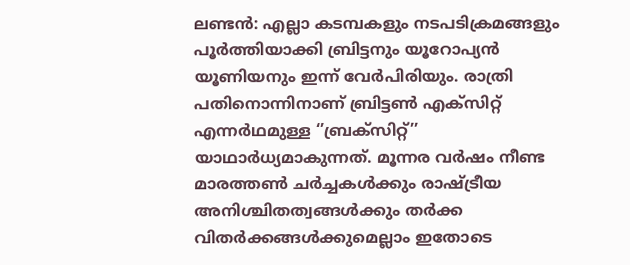ലണ്ടൻ: എല്ലാ കടമ്പകളും നടപടിക്രമങ്ങളും പൂർത്തിയാക്കി ബ്രിട്ടനും യൂറോപ്യൻ യൂണിയനും ഇന്ന് വേർപിരിയും. രാത്രി പതിനൊന്നിനാണ് ബ്രിട്ടൺ എക്സിറ്റ് എന്നർഥമുള്ള ‘’ബ്രക്സിറ്റ്’’ യാഥാർധ്യമാകുന്നത്. മൂന്നര വർഷം നീണ്ട മാരത്തൺ ചർച്ചകൾക്കും രാഷ്ട്രീയ അനിശ്ചിതത്വങ്ങൾക്കും തർക്ക വിതർക്കങ്ങൾക്കുമെല്ലാം ഇതോടെ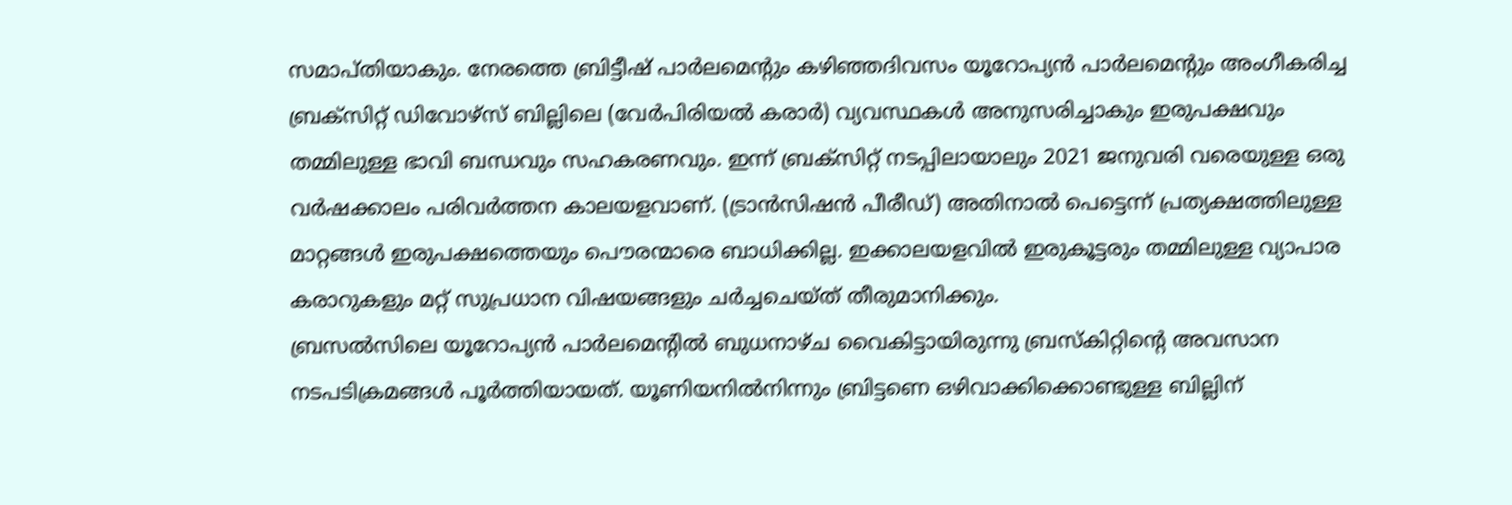സമാപ്തിയാകും. നേരത്തെ ബ്രിട്ടീഷ് പാർലമെന്റും കഴിഞ്ഞദിവസം യൂറോപ്യൻ പാർലമെന്റും അംഗീകരിച്ച ബ്രക്സിറ്റ് ഡിവോഴ്സ് ബില്ലിലെ (വേർപിരിയൽ കരാർ) വ്യവസ്ഥകൾ അനുസരിച്ചാകും ഇരുപക്ഷവും തമ്മിലുള്ള ഭാവി ബന്ധവും സഹകരണവും. ഇന്ന് ബ്രക്സിറ്റ് നടപ്പിലായാലും 2021 ജനുവരി വരെയുള്ള ഒരു വർഷക്കാലം പരിവർത്തന കാലയളവാണ്. (ട്രാൻസിഷൻ പീരീഡ്) അതിനാൽ പെട്ടെന്ന് പ്രത്യക്ഷത്തിലുള്ള മാറ്റങ്ങൾ ഇരുപക്ഷത്തെയും പൌരന്മാരെ ബാധിക്കില്ല. ഇക്കാലയളവിൽ ഇരുകൂട്ടരും തമ്മിലുള്ള വ്യാപാര കരാറുകളും മറ്റ് സുപ്രധാന വിഷയങ്ങളും ചർച്ചചെയ്ത് തീരുമാനിക്കും.
ബ്രസൽസിലെ യൂറോപ്യൻ പാർലമെന്റിൽ ബുധനാഴ്ച വൈകിട്ടായിരുന്നു ബ്രസ്കിറ്റിന്റെ അവസാന നടപടിക്രമങ്ങൾ പൂർത്തിയായത്. യൂണിയനിൽനിന്നും ബ്രിട്ടണെ ഒഴിവാക്കിക്കൊണ്ടുള്ള ബില്ലിന്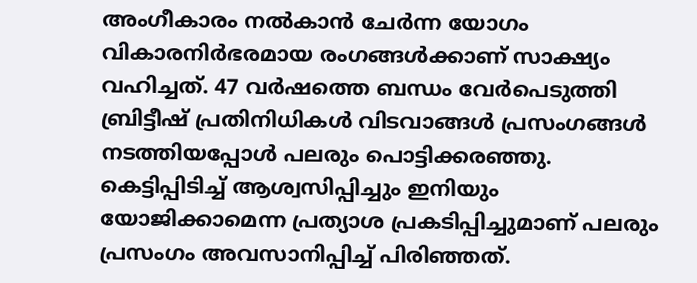അംഗീകാരം നൽകാൻ ചേർന്ന യോഗം വികാരനിർഭരമായ രംഗങ്ങൾക്കാണ് സാക്ഷ്യം വഹിച്ചത്. 47 വർഷത്തെ ബന്ധം വേർപെടുത്തി ബ്രിട്ടീഷ് പ്രതിനിധികൾ വിടവാങ്ങൾ പ്രസംഗങ്ങൾ നടത്തിയപ്പോൾ പലരും പൊട്ടിക്കരഞ്ഞു. കെട്ടിപ്പിടിച്ച് ആശ്വസിപ്പിച്ചും ഇനിയും യോജിക്കാമെന്ന പ്രത്യാശ പ്രകടിപ്പിച്ചുമാണ് പലരും പ്രസംഗം അവസാനിപ്പിച്ച് പിരിഞ്ഞത്.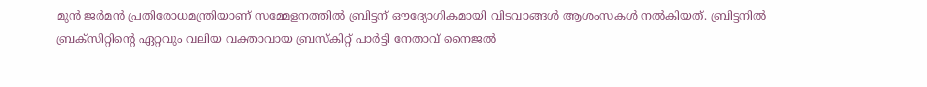മുൻ ജർമൻ പ്രതിരോധമന്ത്രിയാണ് സമ്മേളനത്തിൽ ബ്രിട്ടന് ഔദ്യോഗികമായി വിടവാങ്ങൾ ആശംസകൾ നൽകിയത്. ബ്രിട്ടനിൽ ബ്രക്സിറ്റിന്റെ ഏറ്റവും വലിയ വക്താവായ ബ്രസ്കിറ്റ് പാർട്ടി നേതാവ് നൈജൽ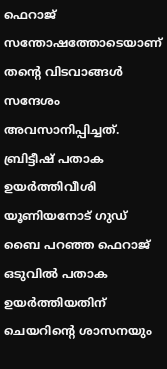ഫെറാജ് സന്തോഷത്തോടെയാണ് തന്റെ വിടവാങ്ങൾ സന്ദേശം അവസാനിപ്പിച്ചത്. ബ്രിട്ടീഷ് പതാക ഉയർത്തിവീശി യൂണിയനോട് ഗുഡ് ബൈ പറഞ്ഞ ഫെറാജ് ഒടുവിൽ പതാക ഉയർത്തിയതിന് ചെയറിന്റെ ശാസനയും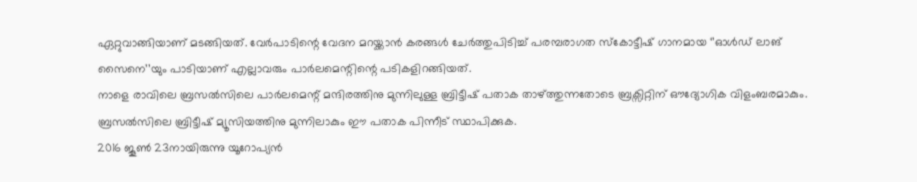ഏറ്റുവാങ്ങിയാണ് മടങ്ങിയത്. വേർപാടിന്റെ വേദന മറയ്ക്കാൻ കരങ്ങൾ ചേർത്തുപിടിച്ച് പരമ്പരാഗത സ്കോട്ടീഷ് ഗാനമായ ‘’ഓൾഡ് ലാങ് സൈനെ’’യും പാടിയാണ് എല്ലാവരും പാർലമെന്റിന്റെ പടികളിറങ്ങിയത്.
നാളെ രാവിലെ ബ്രസൽസിലെ പാർലമെന്റ് മന്ദിരത്തിനു മുന്നിലുള്ള ബ്രിട്ടീഷ് പതാക താഴ്ത്തുന്നതോടെ ബ്രക്സിറ്റിന് ഔദ്യോഗിക വിളംബരമാകും. ബ്രസൽസിലെ ബ്രിട്ടീഷ് മ്യൂസിയത്തിനു മുന്നിലാകും ഈ പതാക പിന്നീട് സ്ഥാപിക്കുക.
2016 ജൂൺ 23നായിരുന്നു യൂറോപ്യൻ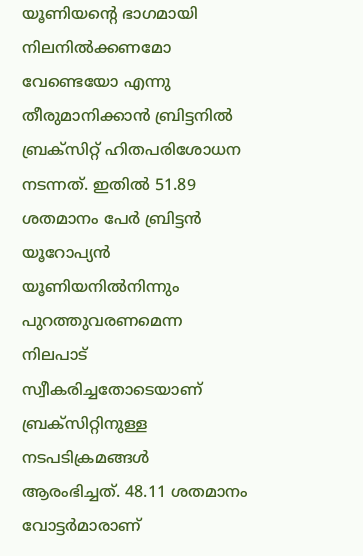യൂണിയന്റെ ഭാഗമായി നിലനിൽക്കണമോ വേണ്ടെയോ എന്നു തീരുമാനിക്കാൻ ബ്രിട്ടനിൽ ബ്രക്സിറ്റ് ഹിതപരിശോധന നടന്നത്. ഇതിൽ 51.89 ശതമാനം പേർ ബ്രിട്ടൻ യൂറോപ്യൻ യൂണിയനിൽനിന്നും പുറത്തുവരണമെന്ന നിലപാട് സ്വീകരിച്ചതോടെയാണ് ബ്രക്സിറ്റിനുള്ള നടപടിക്രമങ്ങൾ ആരംഭിച്ചത്. 48.11 ശതമാനം വോട്ടർമാരാണ്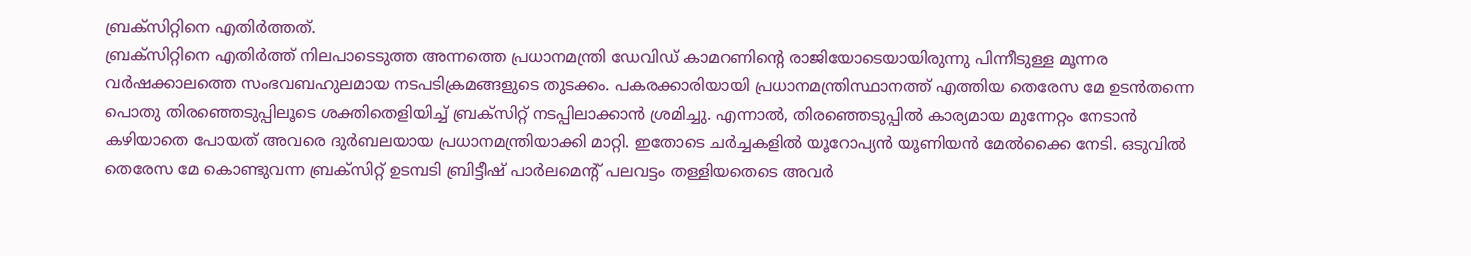ബ്രക്സിറ്റിനെ എതിർത്തത്.
ബ്രക്സിറ്റിനെ എതിർത്ത് നിലപാടെടുത്ത അന്നത്തെ പ്രധാനമന്ത്രി ഡേവിഡ് കാമറണിന്റെ രാജിയോടെയായിരുന്നു പിന്നീടുള്ള മൂന്നര വർഷക്കാലത്തെ സംഭവബഹുലമായ നടപടിക്രമങ്ങളുടെ തുടക്കം. പകരക്കാരിയായി പ്രധാനമന്ത്രിസ്ഥാനത്ത് എത്തിയ തെരേസ മേ ഉടൻതന്നെ പൊതു തിരഞ്ഞെടുപ്പിലൂടെ ശക്തിതെളിയിച്ച് ബ്രക്സിറ്റ് നടപ്പിലാക്കാൻ ശ്രമിച്ചു. എന്നാൽ, തിരഞ്ഞെടുപ്പിൽ കാര്യമായ മുന്നേറ്റം നേടാൻ കഴിയാതെ പോയത് അവരെ ദുർബലയായ പ്രധാനമന്ത്രിയാക്കി മാറ്റി. ഇതോടെ ചർച്ചകളിൽ യൂറോപ്യൻ യൂണിയൻ മേൽക്കൈ നേടി. ഒടുവിൽ തെരേസ മേ കൊണ്ടുവന്ന ബ്രക്സിറ്റ് ഉടമ്പടി ബ്രിട്ടീഷ് പാർലമെന്റ് പലവട്ടം തള്ളിയതെടെ അവർ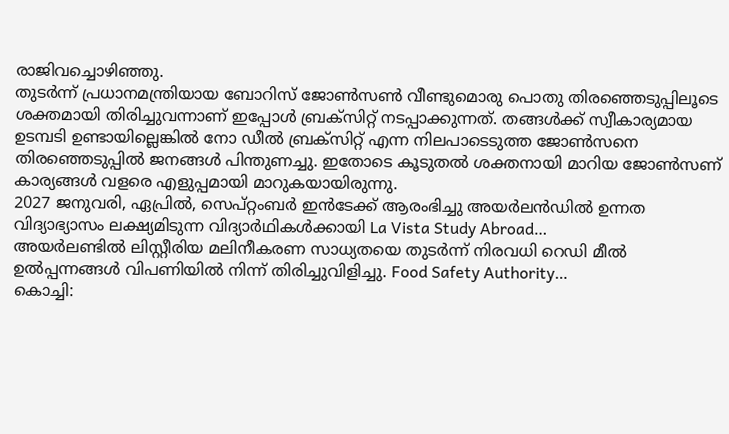രാജിവച്ചൊഴിഞ്ഞു.
തുടർന്ന് പ്രധാനമന്ത്രിയായ ബോറിസ് ജോൺസൺ വീണ്ടുമൊരു പൊതു തിരഞ്ഞെടുപ്പിലൂടെ ശക്തമായി തിരിച്ചുവന്നാണ് ഇപ്പോൾ ബ്രക്സിറ്റ് നടപ്പാക്കുന്നത്. തങ്ങൾക്ക് സ്വീകാര്യമായ ഉടമ്പടി ഉണ്ടായില്ലെങ്കിൽ നോ ഡീൽ ബ്രക്സിറ്റ് എന്ന നിലപാടെടുത്ത ജോൺസനെ തിരഞ്ഞെടുപ്പിൽ ജനങ്ങൾ പിന്തുണച്ചു. ഇതോടെ കൂടുതൽ ശക്തനായി മാറിയ ജോൺസണ് കാര്യങ്ങൾ വളരെ എളുപ്പമായി മാറുകയായിരുന്നു.
2027 ജനുവരി, ഏപ്രിൽ, സെപ്റ്റംബർ ഇൻടേക്ക് ആരംഭിച്ചു അയർലൻഡിൽ ഉന്നത വിദ്യാഭ്യാസം ലക്ഷ്യമിടുന്ന വിദ്യാർഥികൾക്കായി La Vista Study Abroad…
അയർലണ്ടിൽ ലിസ്റ്റീരിയ മലിനീകരണ സാധ്യതയെ തുടർന്ന് നിരവധി റെഡി മീൽ ഉൽപ്പന്നങ്ങൾ വിപണിയിൽ നിന്ന് തിരിച്ചുവിളിച്ചു. Food Safety Authority…
കൊച്ചി: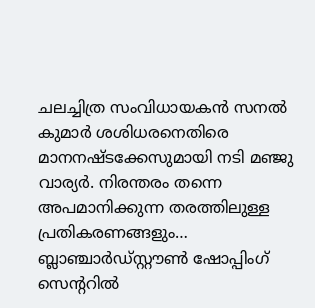ചലച്ചിത്ര സംവിധായകൻ സനൽ കുമാർ ശശിധരനെതിരെ മാനനഷ്ടക്കേസുമായി നടി മഞ്ജു വാര്യർ. നിരന്തരം തന്നെ അപമാനിക്കുന്ന തരത്തിലുള്ള പ്രതികരണങ്ങളും…
ബ്ലാഞ്ചാർഡ്സ്റ്റൗൺ ഷോപ്പിംഗ് സെന്ററിൽ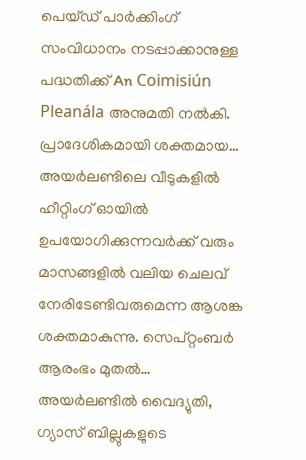പെയ്ഡ് പാർക്കിംഗ് സംവിധാനം നടപ്പാക്കാനുള്ള പദ്ധതിക്ക് An Coimisiún Pleanála അനുമതി നൽകി. പ്രാദേശികമായി ശക്തമായ…
അയർലണ്ടിലെ വീടുകളിൽ ഹീറ്റിംഗ് ഓയിൽ ഉപയോഗിക്കുന്നവർക്ക് വരും മാസങ്ങളിൽ വലിയ ചെലവ് നേരിടേണ്ടിവരുമെന്ന ആശങ്ക ശക്തമാകുന്നു. സെപ്റ്റംബർ ആരംഭം മുതൽ…
അയർലണ്ടിൽ വൈദ്യുതി, ഗ്യാസ് ബില്ലുകളുടെ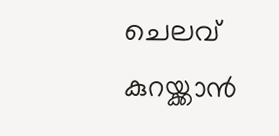ചെലവ് കുറയ്ക്കാൻ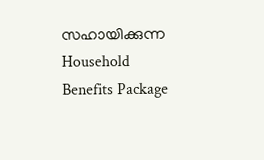സഹായിക്കുന്ന Household Benefits Package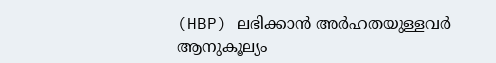(HBP) ലഭിക്കാൻ അർഹതയുള്ളവർ ആനുകൂല്യം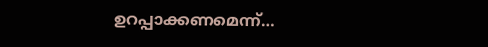ഉറപ്പാക്കണമെന്ന്…